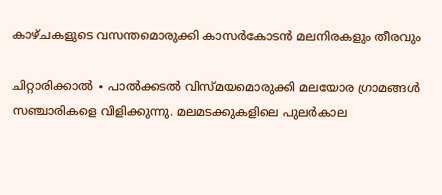കാഴ്ചകളുടെ വസന്തമൊരുക്കി കാസർകോടൻ മലനിരകളും തീരവും

ചിറ്റാരിക്കാൽ ∙ പാൽക്കടൽ വിസ്മയമൊരുക്കി മലയോര ഗ്രാമങ്ങൾ സഞ്ചാരികളെ വിളിക്കുന്നു. മലമടക്കുകളിലെ പുലർകാല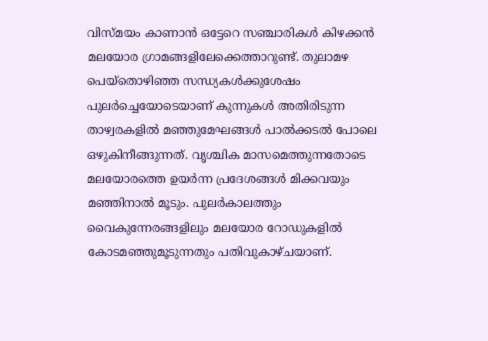വിസ്മയം കാണാൻ ഒട്ടേറെ സഞ്ചാരികൾ കിഴക്കൻ മലയോര ഗ്രാമങ്ങളിലേക്കെത്താറുണ്ട്. തുലാമഴ പെയ്തൊഴിഞ്ഞ സന്ധ്യകൾക്കുശേഷം പുലർച്ചെയോടെയാണ് കുന്നുകൾ അതിരിടുന്ന താഴ്വരകളിൽ മഞ്ഞുമേഘങ്ങൾ പാൽക്കടൽ പോലെ ഒഴുകിനീങ്ങുന്നത്. വൃശ്ചിക മാസമെത്തുന്നതോടെ മലയോരത്തെ ഉയർന്ന പ്രദേശങ്ങൾ മിക്കവയും മഞ്ഞിനാൽ മൂടും. പുലർകാലത്തും വൈകുന്നേരങ്ങളിലും മലയോര റോഡുകളിൽ കോടമഞ്ഞുമൂടുന്നതും പതിവുകാഴ്ചയാണ്.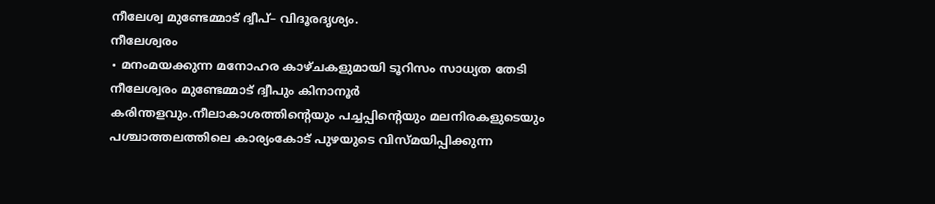നീലേശ്വ മുണ്ടേമ്മാട് ദ്വീപ്– വിദൂരദൃശ്യം.
നീലേശ്വരം
∙ മനംമയക്കുന്ന മനോഹര കാഴ്ചകളുമായി ടൂറിസം സാധ്യത തേടി നീലേശ്വരം മുണ്ടേമ്മാട് ദ്വീപും കിനാനൂർ കരിന്തളവും.നീലാകാശത്തിന്റെയും പച്ചപ്പിന്റെയും മലനിരകളുടെയും പശ്ചാത്തലത്തിലെ കാര്യംകോട് പുഴയുടെ വിസ്മയിപ്പിക്കുന്ന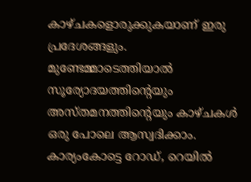കാഴ്ചകളൊരുക്കുകയാണ് ഇരു പ്രദേശങ്ങളും. മുണ്ടേമ്മാടെത്തിയാൽ സൂര്യോദയത്തിന്റെയും അസ്തമനത്തിന്റെയും കാഴ്ചകൾ ഒരു പോലെ ആസ്വദിക്കാം. കാര്യംകോട്ടെ റോഡ്, റെയിൽ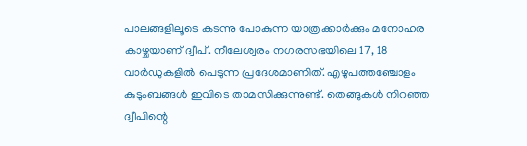പാലങ്ങളിലൂടെ കടന്നു പോകുന്ന യാത്രക്കാർക്കും മനോഹര കാഴ്ചയാണ് ദ്വീപ്. നീലേശ്വരം നഗരസഭയിലെ 17, 18 വാർഡുകളിൽ പെടുന്ന പ്രദേശമാണിത്. എഴുപത്തഞ്ചോളം കുടുംബങ്ങൾ ഇവിടെ താമസിക്കുന്നുണ്ട്. തെങ്ങുകൾ നിറഞ്ഞ ദ്വീപിന്റെ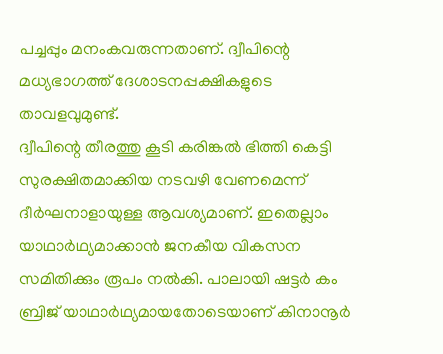പച്ചപ്പും മനംകവരുന്നതാണ്. ദ്വീപിന്റെ മധ്യഭാഗത്ത് ദേശാടനപ്പക്ഷികളുടെ താവളവുമുണ്ട്.
ദ്വീപിന്റെ തീരത്തു കൂടി കരിങ്കൽ ഭിത്തി കെട്ടി സുരക്ഷിതമാക്കിയ നടവഴി വേണമെന്ന് ദീർഘനാളായുള്ള ആവശ്യമാണ്. ഇതെല്ലാം യാഥാർഥ്യമാക്കാൻ ജനകീയ വികസന സമിതിക്കും രൂപം നൽകി. പാലായി ഷട്ടർ കം ബ്രിജ് യാഥാർഥ്യമായതോടെയാണ് കിനാനൂർ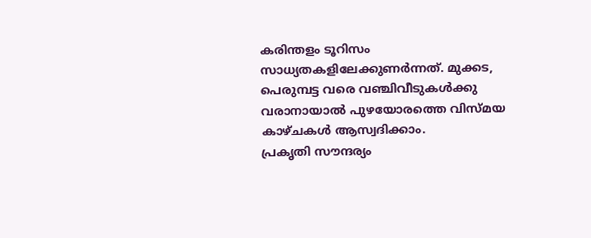കരിന്തളം ടൂറിസം സാധ്യതകളിലേക്കുണർന്നത്. മുക്കട, പെരുമ്പട്ട വരെ വഞ്ചിവീടുകൾക്കു വരാനായാൽ പുഴയോരത്തെ വിസ്മയ കാഴ്ചകൾ ആസ്വദിക്കാം.
പ്രകൃതി സൗന്ദര്യം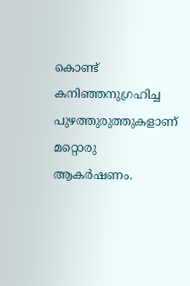കൊണ്ട് കനിഞ്ഞനുഗ്രഹിച്ച പുഴത്തുരുത്തുകളാണ് മറ്റൊരു ആകർഷണം.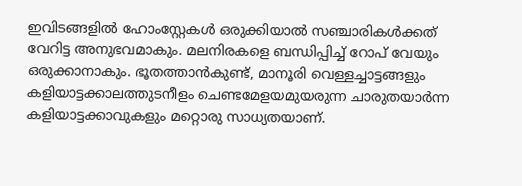ഇവിടങ്ങളിൽ ഹോംസ്റ്റേകൾ ഒരുക്കിയാൽ സഞ്ചാരികൾക്കത് വേറിട്ട അനുഭവമാകും. മലനിരകളെ ബന്ധിപ്പിച്ച് റോപ് വേയും ഒരുക്കാനാകും. ഭൂതത്താൻകുണ്ട്, മാനൂരി വെള്ളച്ചാട്ടങ്ങളും കളിയാട്ടക്കാലത്തുടനീളം ചെണ്ടമേളയമുയരുന്ന ചാരുതയാർന്ന കളിയാട്ടക്കാവുകളും മറ്റൊരു സാധ്യതയാണ്.